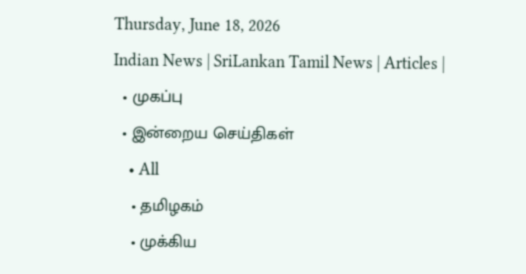Thursday, June 18, 2026
Indian News | SriLankan Tamil News | Articles |
  • முகப்பு
  • இன்றைய செய்திகள்
    • All
    • தமிழகம்
    • முக்கிய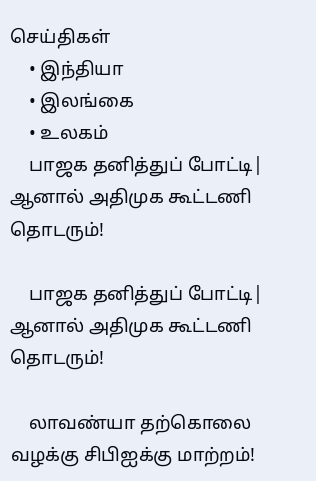செய்திகள்
    • இந்தியா
    • இலங்கை
    • உலகம்
    பாஜக தனித்துப் போட்டி| ஆனால் அதிமுக கூட்டணி தொடரும்!

    பாஜக தனித்துப் போட்டி| ஆனால் அதிமுக கூட்டணி தொடரும்!

    லாவண்யா தற்கொலை வழக்கு சிபிஐக்கு மாற்றம்!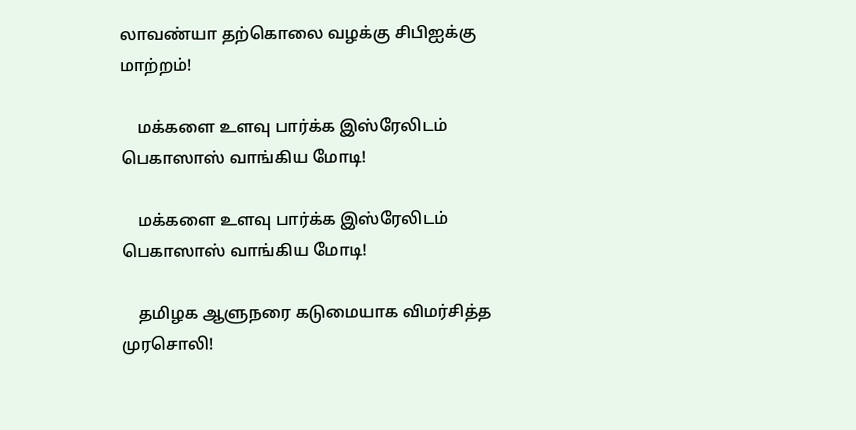லாவண்யா தற்கொலை வழக்கு சிபிஐக்கு மாற்றம்!

    மக்களை உளவு பார்க்க இஸ்ரேலிடம் பெகாஸாஸ் வாங்கிய மோடி!

    மக்களை உளவு பார்க்க இஸ்ரேலிடம் பெகாஸாஸ் வாங்கிய மோடி!

    தமிழக ஆளுநரை கடுமையாக விமர்சித்த முரசொலி!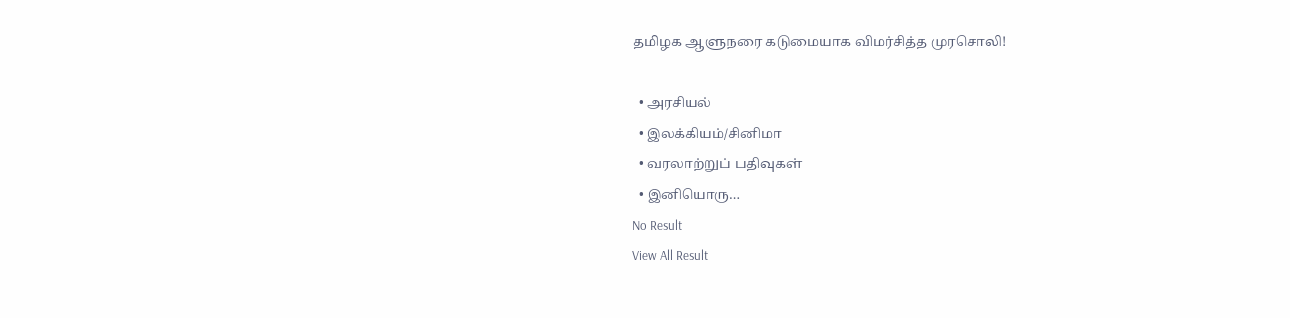தமிழக ஆளுநரை கடுமையாக விமர்சித்த முரசொலி!

  • அரசியல்
  • இலக்கியம்/சினிமா
  • வரலாற்றுப் பதிவுகள்
  • இனியொரு…
No Result
View All Result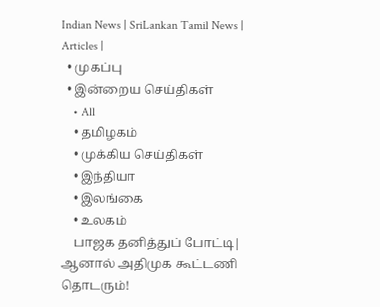Indian News | SriLankan Tamil News | Articles |
  • முகப்பு
  • இன்றைய செய்திகள்
    • All
    • தமிழகம்
    • முக்கிய செய்திகள்
    • இந்தியா
    • இலங்கை
    • உலகம்
    பாஜக தனித்துப் போட்டி| ஆனால் அதிமுக கூட்டணி தொடரும்!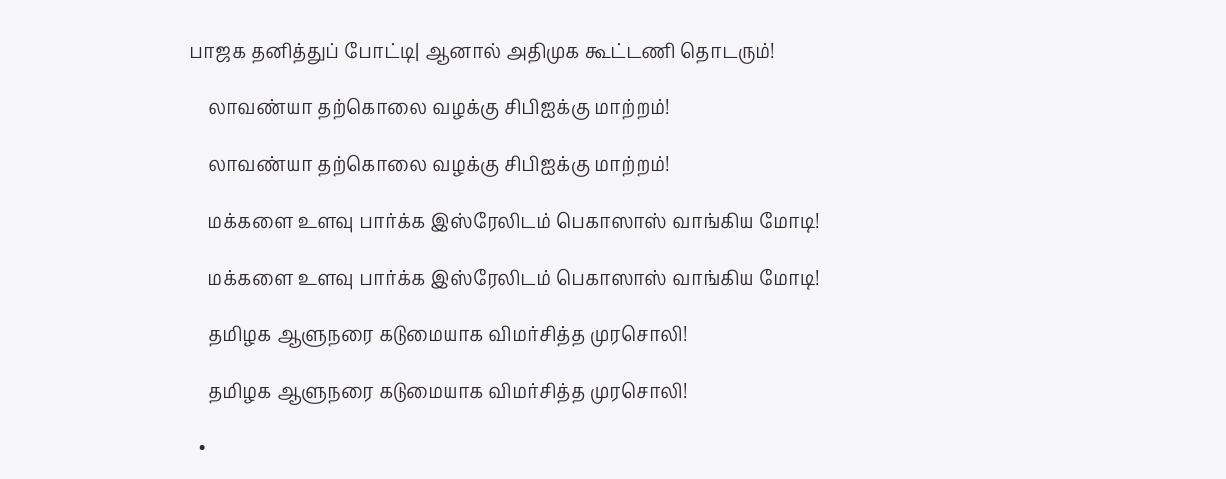பாஜக தனித்துப் போட்டி| ஆனால் அதிமுக கூட்டணி தொடரும்!

    லாவண்யா தற்கொலை வழக்கு சிபிஐக்கு மாற்றம்!

    லாவண்யா தற்கொலை வழக்கு சிபிஐக்கு மாற்றம்!

    மக்களை உளவு பார்க்க இஸ்ரேலிடம் பெகாஸாஸ் வாங்கிய மோடி!

    மக்களை உளவு பார்க்க இஸ்ரேலிடம் பெகாஸாஸ் வாங்கிய மோடி!

    தமிழக ஆளுநரை கடுமையாக விமர்சித்த முரசொலி!

    தமிழக ஆளுநரை கடுமையாக விமர்சித்த முரசொலி!

  •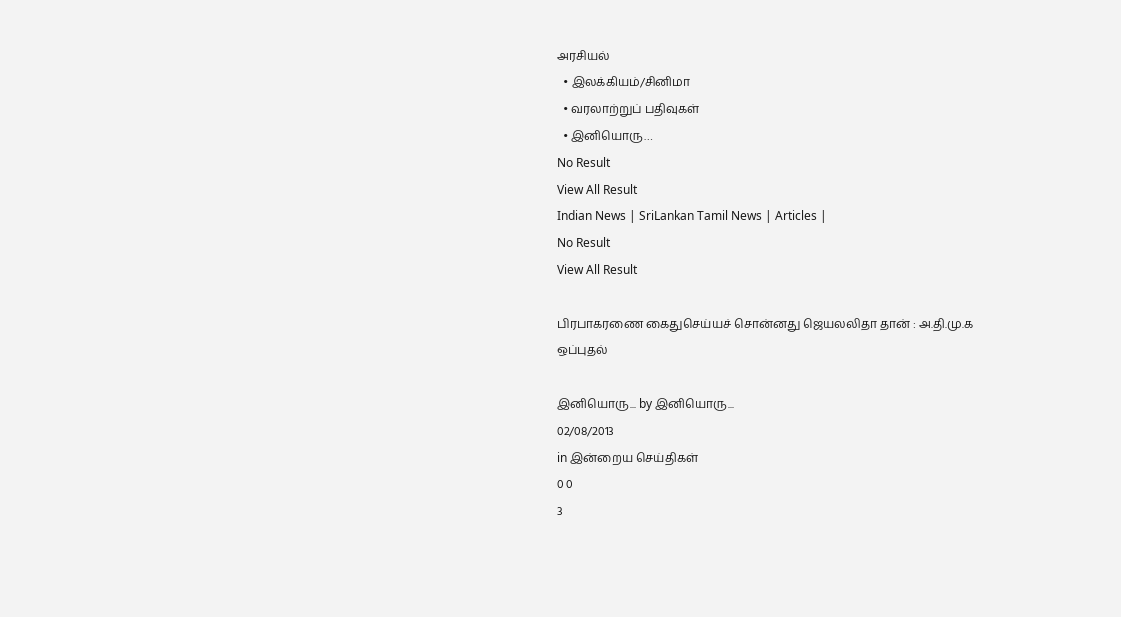அரசியல்
  • இலக்கியம்/சினிமா
  • வரலாற்றுப் பதிவுகள்
  • இனியொரு…
No Result
View All Result
Indian News | SriLankan Tamil News | Articles |
No Result
View All Result

பிரபாகரணை கைதுசெய்யச் சொன்னது ஜெயலலிதா தான் : அ.தி.மு.க ஒப்புதல்

இனியொரு... by இனியொரு...
02/08/2013
in இன்றைய செய்திகள்
0 0
3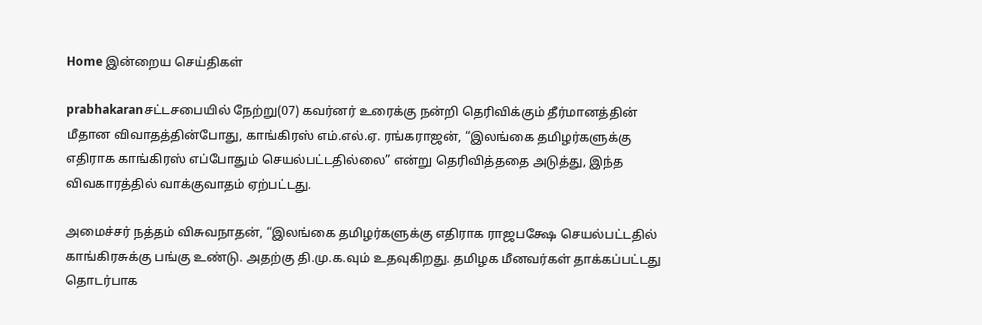Home இன்றைய செய்திகள்

prabhakaranசட்டசபையில் நேற்று(07) கவர்னர் உரைக்கு நன்றி தெரிவிக்கும் தீர்மானத்தின் மீதான விவாதத்தின்போது, காங்கிரஸ் எம்.எல்.ஏ. ரங்கராஜன், “இலங்கை தமிழர்களுக்கு எதிராக காங்கிரஸ் எப்போதும் செயல்பட்டதில்லை” என்று தெரிவித்ததை அடுத்து, இந்த விவகாரத்தில் வாக்குவாதம் ஏற்பட்டது.

அமைச்சர் நத்தம் விசுவநாதன், “இலங்கை தமிழர்களுக்கு எதிராக ராஜபக்ஷே செயல்பட்டதில் காங்கிரசுக்கு பங்கு உண்டு. அதற்கு தி.மு.க.வும் உதவுகிறது. தமிழக மீனவர்கள் தாக்கப்பட்டது தொடர்பாக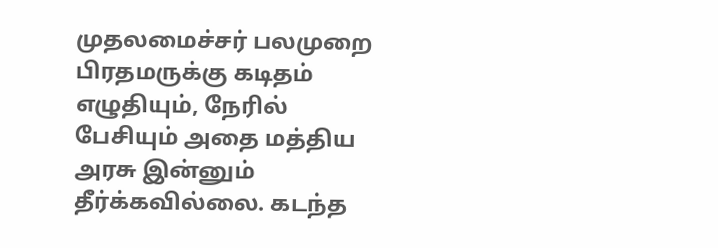முதலமைச்சர் பலமுறை பிரதமருக்கு கடிதம் எழுதியும், நேரில் பேசியும் அதை மத்திய அரசு இன்னும் தீர்க்கவில்லை. கடந்த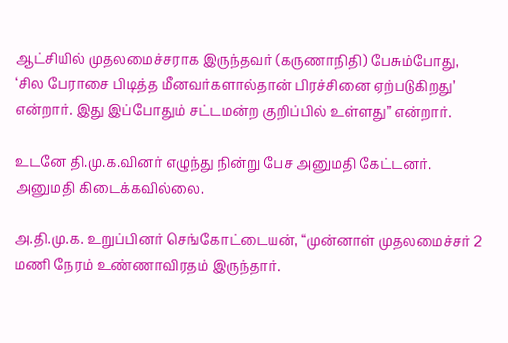ஆட்சியில் முதலமைச்சராக இருந்தவர் (கருணாநிதி) பேசும்போது, ‘சில பேராசை பிடித்த மீனவர்களால்தான் பிரச்சினை ஏற்படுகிறது’ என்றார். இது இப்போதும் சட்டமன்ற குறிப்பில் உள்ளது” என்றார்.

உடனே தி.மு.க.வினர் எழுந்து நின்று பேச அனுமதி கேட்டனர். அனுமதி கிடைக்கவில்லை.

அ.தி.மு.க. உறுப்பினர் செங்கோட்டையன், “முன்னாள் முதலமைச்சர் 2 மணி நேரம் உண்ணாவிரதம் இருந்தார்.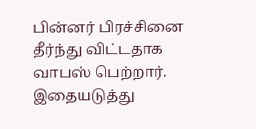பின்னர் பிரச்சினை தீர்ந்து விட்டதாக வாபஸ் பெற்றார். இதையடுத்து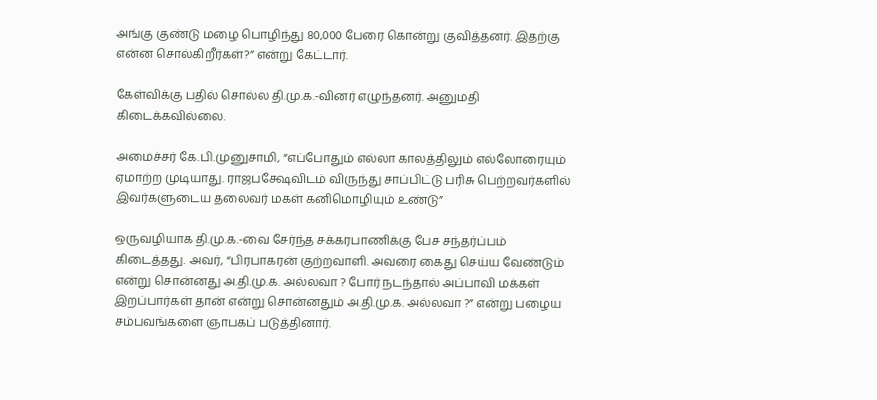அங்கு குண்டு மழை பொழிந்து 80,000 பேரை கொன்று குவித்தனர். இதற்கு என்ன சொல்கிறீர்கள்?” என்று கேட்டார்.

கேள்விக்கு பதில் சொல்ல தி.மு.க.-வினர் எழுந்தனர். அனுமதி கிடைக்கவில்லை.

அமைச்சர் கே.பி.முனுசாமி, “எப்போதும் எல்லா காலத்திலும் எல்லோரையும் ஏமாற்ற முடியாது. ராஜபக்ஷேவிடம் விருந்து சாப்பிட்டு பரிசு பெற்றவர்களில் இவர்களுடைய தலைவர் மகள் கனிமொழியும் உண்டு”

ஒருவழியாக தி.மு.க.-வை சேர்ந்த சக்கரபாணிக்கு பேச சந்தர்ப்பம் கிடைத்தது. அவர், “பிரபாகரன் குற்றவாளி. அவரை கைது செய்ய வேண்டும் என்று சொன்னது அ.தி.மு.க. அல்லவா ? போர் நடந்தால் அப்பாவி மக்கள் இறப்பார்கள் தான் என்று சொன்னதும் அ.தி.மு.க. அல்லவா ?” என்று பழைய சம்பவங்களை ஞாபகப் படுத்தினார்.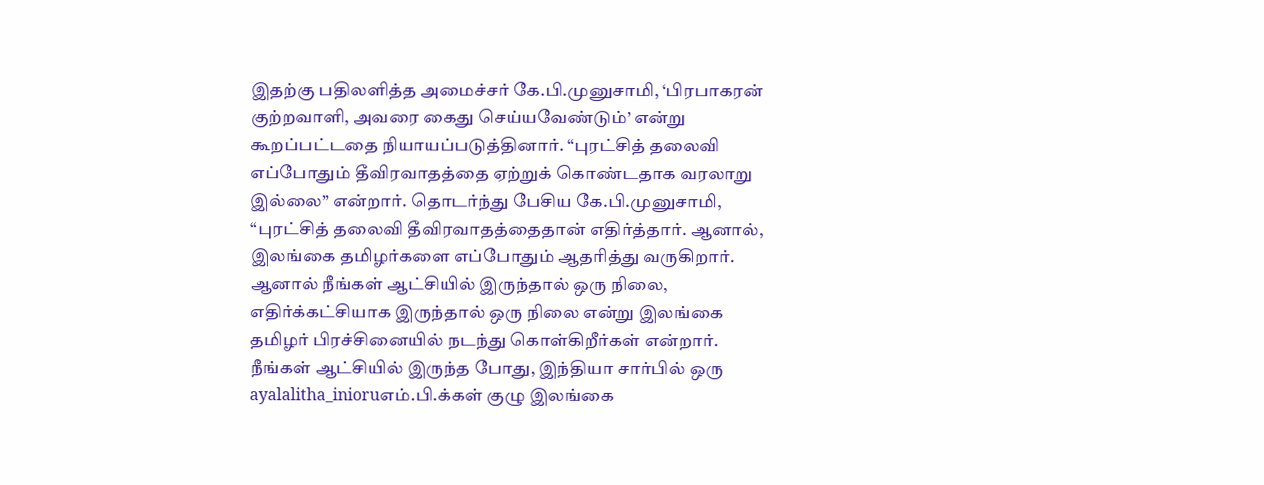இதற்கு பதிலளித்த அமைச்சர் கே.பி.முனுசாமி, ‘பிரபாகரன் குற்றவாளி, அவரை கைது செய்யவேண்டும்’ என்று கூறப்பட்டதை நியாயப்படுத்தினார். “புரட்சித் தலைவி எப்போதும் தீவிரவாதத்தை ஏற்றுக் கொண்டதாக வரலாறு இல்லை” என்றார். தொடர்ந்து பேசிய கே.பி.முனுசாமி, “புரட்சித் தலைவி தீவிரவாதத்தைதான் எதிர்த்தார். ஆனால், இலங்கை தமிழர்களை எப்போதும் ஆதரித்து வருகிறார். ஆனால் நீங்கள் ஆட்சியில் இருந்தால் ஒரு நிலை, எதிர்க்கட்சியாக இருந்தால் ஒரு நிலை என்று இலங்கை தமிழர் பிரச்சினையில் நடந்து கொள்கிறீர்கள் என்றார். நீங்கள் ஆட்சியில் இருந்த போது, இந்தியா சார்பில் ஒரு ayalalitha_inioruஎம்.பி.க்கள் குழு இலங்கை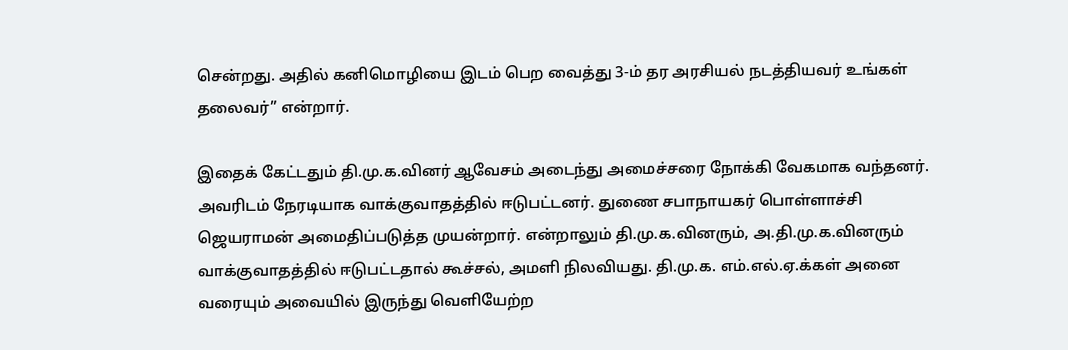சென்றது. அதில் கனிமொழியை இடம் பெற வைத்து 3-ம் தர அரசியல் நடத்தியவர் உங்கள் தலைவர்” என்றார்.

இதைக் கேட்டதும் தி.மு.க.வினர் ஆவேசம் அடைந்து அமைச்சரை நோக்கி வேகமாக வந்தனர். அவரிடம் நேரடியாக வாக்குவாதத்தில் ஈடுபட்டனர். துணை சபாநாயகர் பொள்ளாச்சி ஜெயராமன் அமைதிப்படுத்த முயன்றார். என்றாலும் தி.மு.க.வினரும், அ.தி.மு.க.வினரும் வாக்குவாதத்தில் ஈடுபட்டதால் கூச்சல், அமளி நிலவியது. தி.மு.க. எம்.எல்.ஏ.க்கள் அனை வரையும் அவையில் இருந்து வெளியேற்ற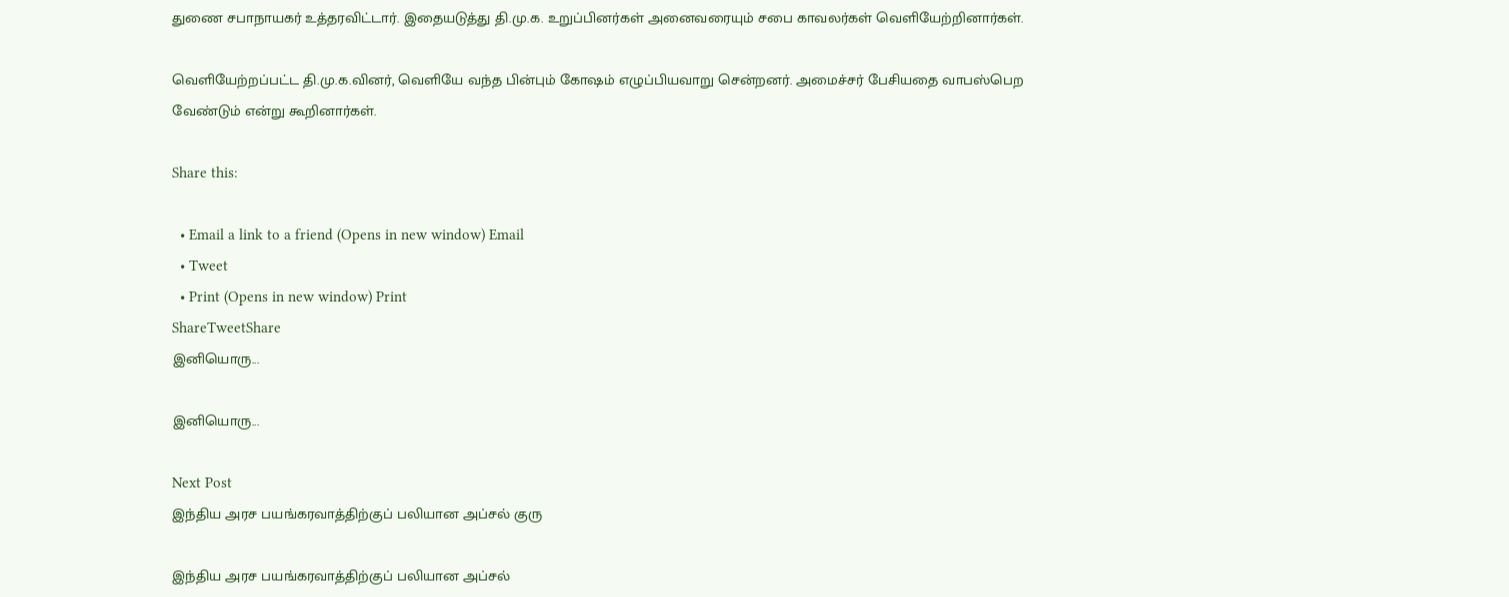துணை சபாநாயகர் உத்தரவிட்டார். இதையடுத்து தி.மு.க. உறுப்பினர்கள் அனைவரையும் சபை காவலர்கள் வெளியேற்றினார்கள்.

வெளியேற்றப்பட்ட தி.மு.க.வினர், வெளியே வந்த பின்பும் கோஷம் எழுப்பியவாறு சென்றனர். அமைச்சர் பேசியதை வாபஸ்பெற வேண்டும் என்று கூறினார்கள்.

Share this:

  • Email a link to a friend (Opens in new window) Email
  • Tweet
  • Print (Opens in new window) Print
ShareTweetShare
இனியொரு...

இனியொரு...

Next Post
இந்திய அரச பயங்கரவாத்திற்குப் பலியான அப்சல் குரு

இந்திய அரச பயங்கரவாத்திற்குப் பலியான அப்சல்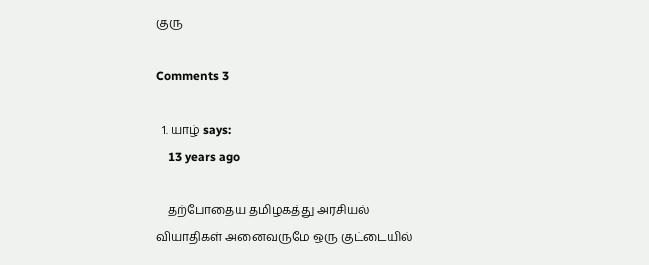குரு

Comments 3

  1. யாழ் says:
    13 years ago

    தற்போதைய தமிழகத்து அரசியல் வியாதிகள் அனைவருமே ஒரு குட்டையில்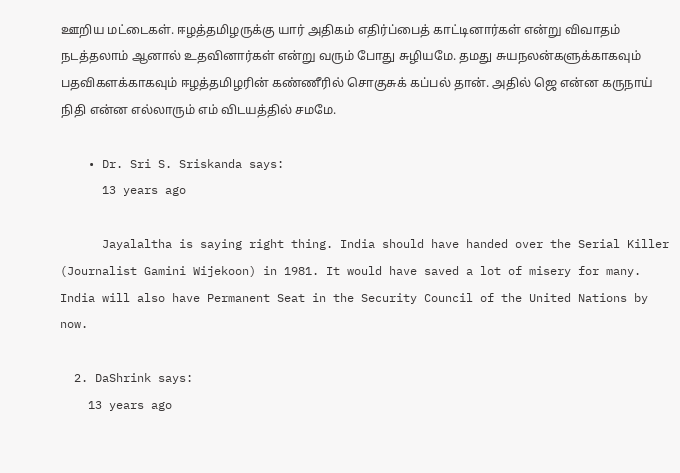ஊறிய மட்டைகள். ஈழத்தமிழருக்கு யார் அதிகம் எதிர்ப்பைத் காட்டினார்கள் என்று விவாதம் நடத்தலாம் ஆனால் உதவினார்கள் என்று வரும் போது சுழியமே. தமது சுயநலன்களுக்காகவும் பதவிகளக்காகவும் ஈழத்தமிழரின் கண்ணீரில் சொகுசுக் கப்பல் தான். அதில் ஜெ என்ன கருநாய் நிதி என்ன எல்லாரும் எம் விடயத்தில் சமமே.

    • Dr. Sri S. Sriskanda says:
      13 years ago

      Jayalaltha is saying right thing. India should have handed over the Serial Killer (Journalist Gamini Wijekoon) in 1981. It would have saved a lot of misery for many. India will also have Permanent Seat in the Security Council of the United Nations by now.

  2. DaShrink says:
    13 years ago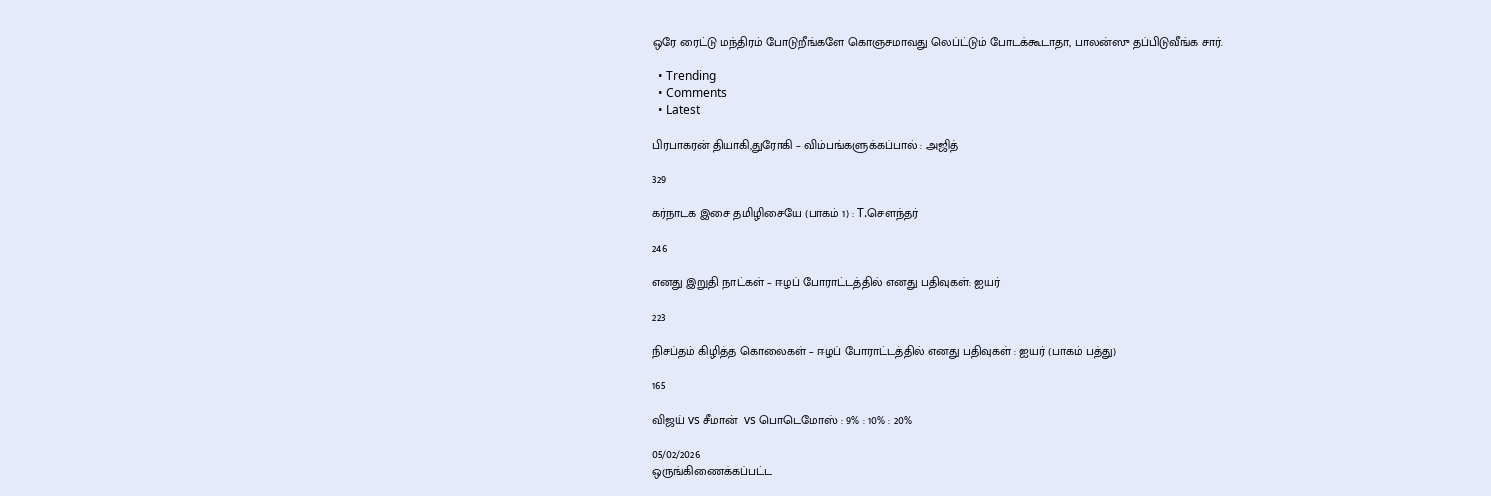ஒரே ரைட்டு மந்திரம் போடுறீங்களே கொஞசமாவது லெப்ட்டும் போடக்கூடாதா, பாலன்ஸு தப்பிடுவீங்க சார்.

  • Trending
  • Comments
  • Latest

பிரபாகரன் தியாகி,துரோகி – விம்பங்களுக்கப்பால் : அஜித்

329

கர்நாடக இசை தமிழிசையே (பாகம் 1) : T.செளந்தர்

246

எனது இறுதி நாட்கள் – ஈழப் போராட்டத்தில் எனது பதிவுகள்: ஐயர்

223

நிசப்தம் கிழித்த கொலைகள் – ஈழப் போராட்டத்தில் எனது பதிவுகள் : ஐயர் (பாகம் பத்து)

165

விஜய் vs சீமான்  vs பொடெமோஸ் : 9% : 10% : 20%

05/02/2026
ஒருங்கிணைக்கப்பட்ட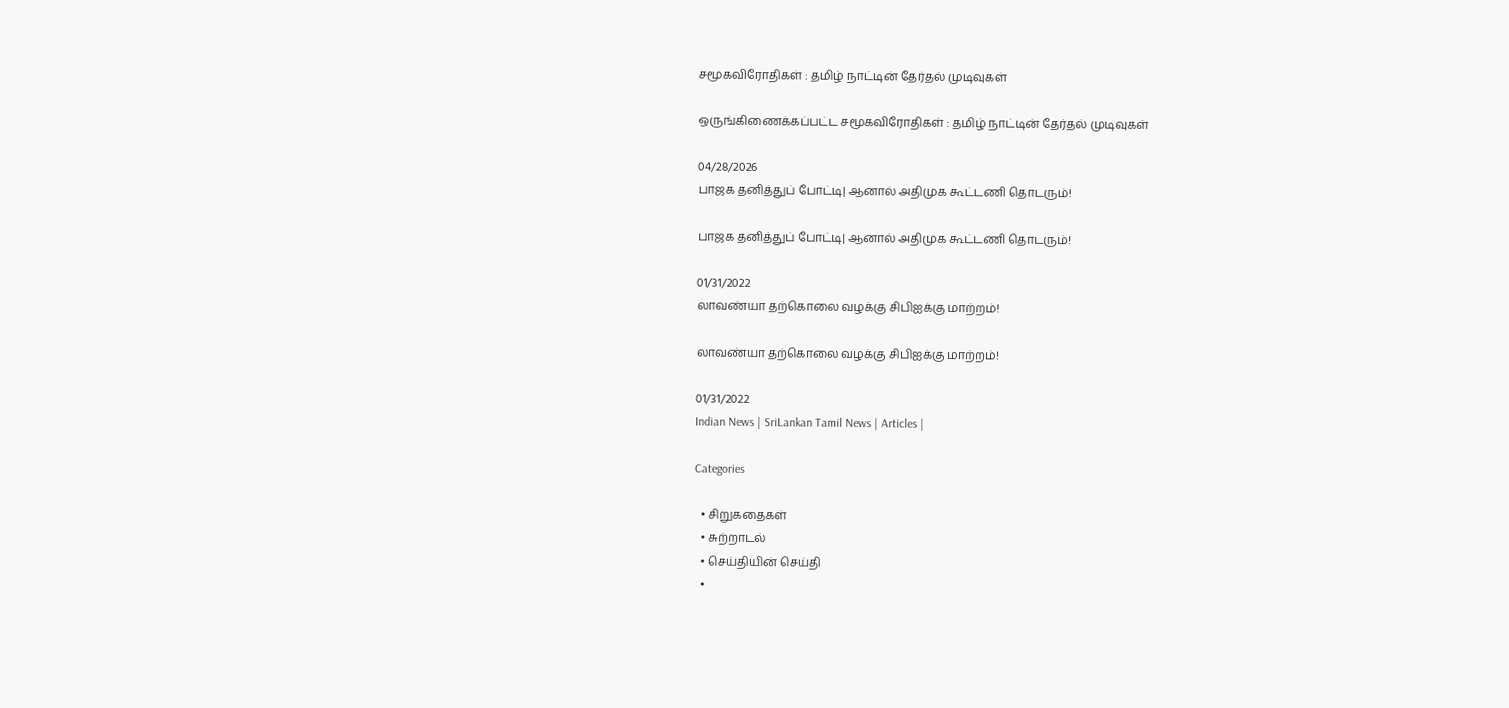சமூகவிரோதிகள் : தமிழ் நாட்டின் தேர்தல் முடிவுகள்

ஒருங்கிணைக்கப்பட்ட சமூகவிரோதிகள் : தமிழ் நாட்டின் தேர்தல் முடிவுகள்

04/28/2026
பாஜக தனித்துப் போட்டி| ஆனால் அதிமுக கூட்டணி தொடரும்!

பாஜக தனித்துப் போட்டி| ஆனால் அதிமுக கூட்டணி தொடரும்!

01/31/2022
லாவண்யா தற்கொலை வழக்கு சிபிஐக்கு மாற்றம்!

லாவண்யா தற்கொலை வழக்கு சிபிஐக்கு மாற்றம்!

01/31/2022
Indian News | SriLankan Tamil News | Articles |

Categories

  • சிறுகதைகள்
  • சுற்றாடல்
  • செய்தியின் செய்தி
  •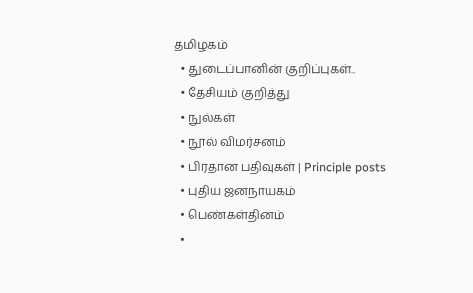தமிழகம்
  • துடைப்பானின் குறிப்புகள்..
  • தேசியம் குறித்து
  • நுல்கள்
  • நூல் விமர்சனம்
  • பிரதான பதிவுகள் | Principle posts
  • புதிய ஜனநாயகம்
  • பெண்கள்தினம்
  •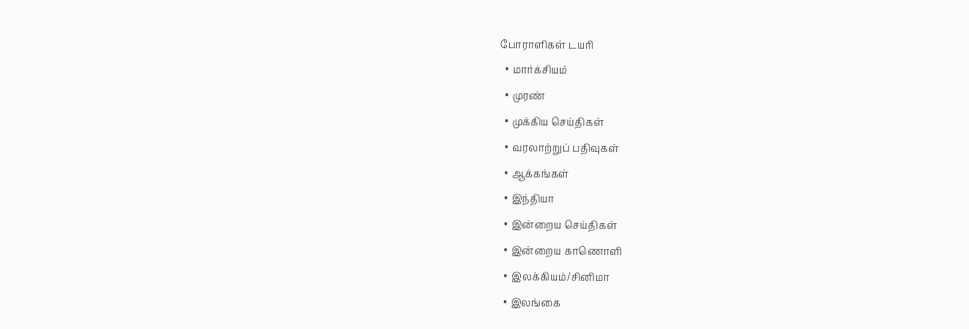போராளிகள் டயரி
  • மார்க்சியம்
  • முரண்
  • முக்கிய செய்திகள்
  • வரலாற்றுப் பதிவுகள்
  • ஆக்கங்கள்
  • இந்தியா
  • இன்றைய செய்திகள்
  • இன்றைய காணொளி
  • இலக்கியம்/சினிமா
  • இலங்கை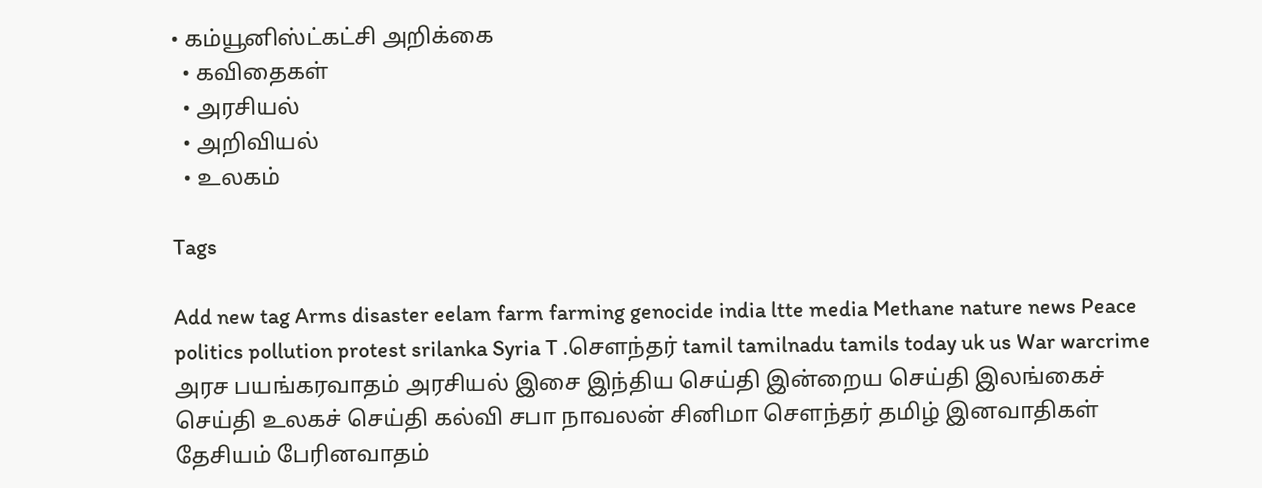• கம்யூனிஸ்ட்கட்சி அறிக்கை
  • கவிதைகள்
  • அரசியல்
  • அறிவியல்
  • உலகம்

Tags

Add new tag Arms disaster eelam farm farming genocide india ltte media Methane nature news Peace politics pollution protest srilanka Syria T .சௌந்தர் tamil tamilnadu tamils today uk us War warcrime அரச பயங்கரவாதம் அரசியல் இசை இந்திய செய்தி இன்றைய செய்தி இலங்கைச் செய்தி உலகச் செய்தி கல்வி சபா நாவலன் சினிமா சௌந்தர் தமிழ் இனவாதிகள் தேசியம் பேரினவாதம்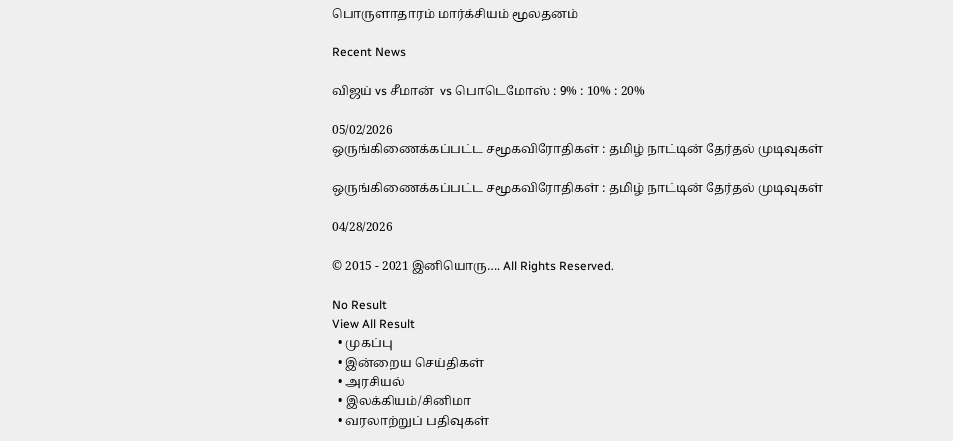பொருளாதாரம் மார்க்சியம் மூலதனம்

Recent News

விஜய் vs சீமான்  vs பொடெமோஸ் : 9% : 10% : 20%

05/02/2026
ஒருங்கிணைக்கப்பட்ட சமூகவிரோதிகள் : தமிழ் நாட்டின் தேர்தல் முடிவுகள்

ஒருங்கிணைக்கப்பட்ட சமூகவிரோதிகள் : தமிழ் நாட்டின் தேர்தல் முடிவுகள்

04/28/2026

© 2015 - 2021 இனியொரு…. All Rights Reserved.

No Result
View All Result
  • முகப்பு
  • இன்றைய செய்திகள்
  • அரசியல்
  • இலக்கியம்/சினிமா
  • வரலாற்றுப் பதிவுகள்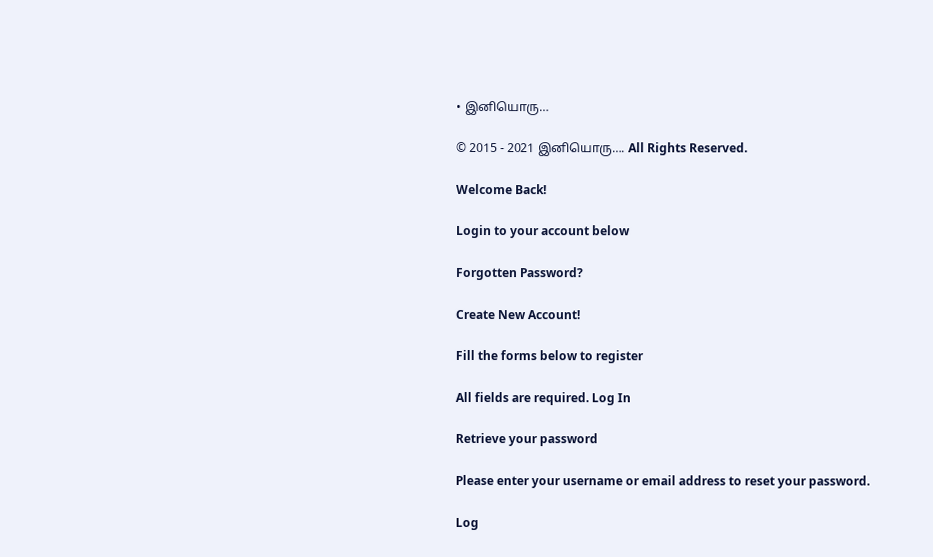• இனியொரு…

© 2015 - 2021 இனியொரு…. All Rights Reserved.

Welcome Back!

Login to your account below

Forgotten Password?

Create New Account!

Fill the forms below to register

All fields are required. Log In

Retrieve your password

Please enter your username or email address to reset your password.

Log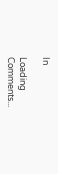In

Loading Comments...